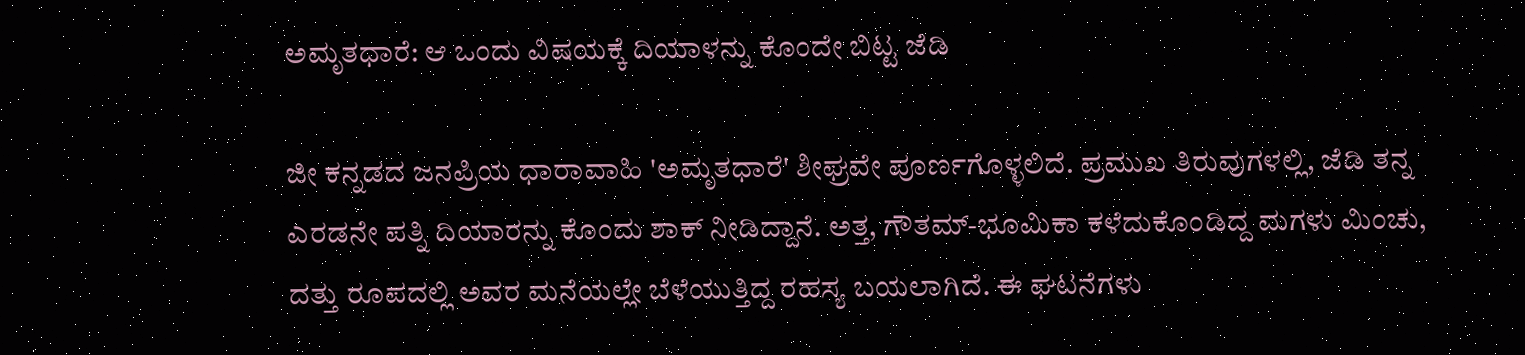ಅಮೃತಧಾರೆ: ಆ ಒಂದು ವಿಷಯಕ್ಕೆ ದಿಯಾಳನ್ನು ಕೊಂದೇ ಬಿಟ್ಟ ಜೆಡಿ

ಜೀ ಕನ್ನಡದ ಜನಪ್ರಿಯ ಧಾರಾವಾಹಿ 'ಅಮೃತಧಾರೆ' ಶೀಘ್ರವೇ ಪೂರ್ಣಗೊಳ್ಳಲಿದೆ. ಪ್ರಮುಖ ತಿರುವುಗಳಲ್ಲಿ, ಜೆಡಿ ತನ್ನ ಎರಡನೇ ಪತ್ನಿ ದಿಯಾರನ್ನು ಕೊಂದು ಶಾಕ್ ನೀಡಿದ್ದಾನೆ. ಅತ್ತ, ಗೌತಮ್-ಭೂಮಿಕಾ ಕಳೆದುಕೊಂಡಿದ್ದ ಮಗಳು ಮಿಂಚು, ದತ್ತು ರೂಪದಲ್ಲಿ ಅವರ ಮನೆಯಲ್ಲೇ ಬೆಳೆಯುತ್ತಿದ್ದ ರಹಸ್ಯ ಬಯಲಾಗಿದೆ. ಈ ಘಟನೆಗಳು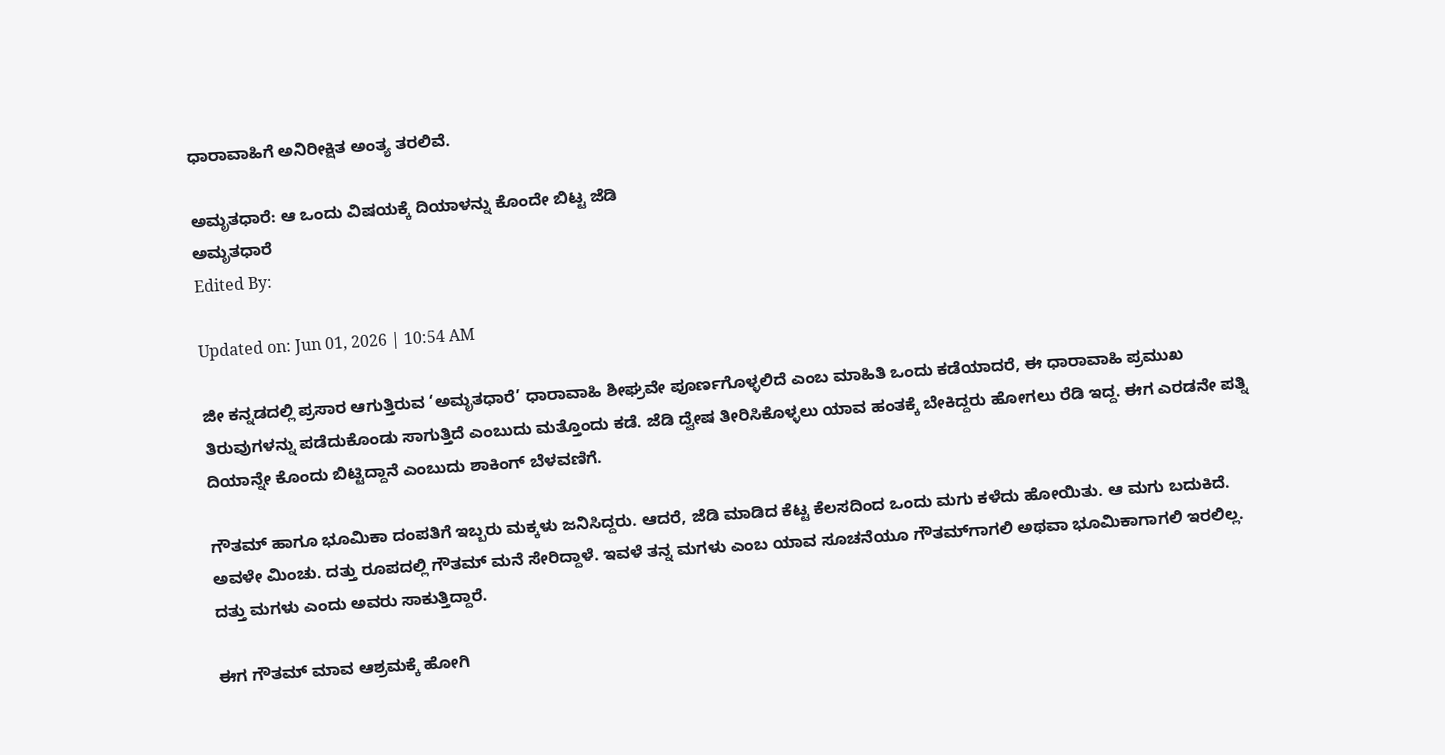ಧಾರಾವಾಹಿಗೆ ಅನಿರೀಕ್ಷಿತ ಅಂತ್ಯ ತರಲಿವೆ.

ಅಮೃತಧಾರೆ: ಆ ಒಂದು ವಿಷಯಕ್ಕೆ ದಿಯಾಳನ್ನು ಕೊಂದೇ ಬಿಟ್ಟ ಜೆಡಿ
ಅಮೃತಧಾರೆ
Edited By:

Updated on: Jun 01, 2026 | 10:54 AM

ಜೀ ಕನ್ನಡದಲ್ಲಿ ಪ್ರಸಾರ ಆಗುತ್ತಿರುವ ‘ಅಮೃತಧಾರೆ’ ಧಾರಾವಾಹಿ ಶೀಘ್ರವೇ ಪೂರ್ಣಗೊಳ್ಳಲಿದೆ ಎಂಬ ಮಾಹಿತಿ ಒಂದು ಕಡೆಯಾದರೆ, ಈ ಧಾರಾವಾಹಿ ಪ್ರಮುಖ ತಿರುವುಗಳನ್ನು ಪಡೆದುಕೊಂಡು ಸಾಗುತ್ತಿದೆ ಎಂಬುದು ಮತ್ತೊಂದು ಕಡೆ. ಜೆಡಿ ದ್ವೇಷ ತೀರಿಸಿಕೊಳ್ಳಲು ಯಾವ ಹಂತಕ್ಕೆ ಬೇಕಿದ್ದರು ಹೋಗಲು ರೆಡಿ ಇದ್ದ. ಈಗ ಎರಡನೇ ಪತ್ನಿ ದಿಯಾನ್ನೇ ಕೊಂದು ಬಿಟ್ಟಿದ್ದಾನೆ ಎಂಬುದು ಶಾಕಿಂಗ್ ಬೆಳವಣಿಗೆ.

ಗೌತಮ್ ಹಾಗೂ ಭೂಮಿಕಾ ದಂಪತಿಗೆ ಇಬ್ಬರು ಮಕ್ಕಳು ಜನಿಸಿದ್ದರು. ಆದರೆ, ಜೆಡಿ ಮಾಡಿದ ಕೆಟ್ಟ ಕೆಲಸದಿಂದ ಒಂದು ಮಗು ಕಳೆದು ಹೋಯಿತು. ಆ ಮಗು ಬದುಕಿದೆ. ಅವಳೇ ಮಿಂಚು. ದತ್ತು ರೂಪದಲ್ಲಿ ಗೌತಮ್ ಮನೆ ಸೇರಿದ್ದಾಳೆ. ಇವಳೆ ತನ್ನ ಮಗಳು ಎಂಬ ಯಾವ ಸೂಚನೆಯೂ ಗೌತಮ್‌ಗಾಗಲಿ ಅಥವಾ ಭೂಮಿಕಾಗಾಗಲಿ ಇರಲಿಲ್ಲ. ದತ್ತು ಮಗಳು ಎಂದು ಅವರು ಸಾಕುತ್ತಿದ್ದಾರೆ.

ಈಗ ಗೌತಮ್ ಮಾವ ಆಶ್ರಮಕ್ಕೆ ಹೋಗಿ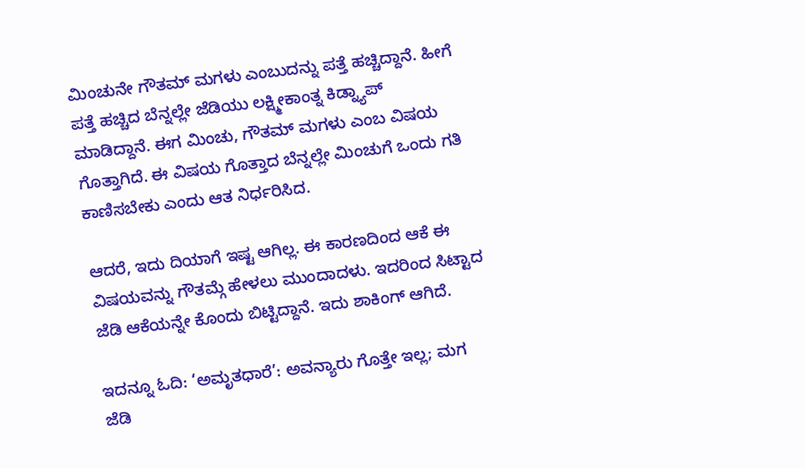ಮಿಂಚುನೇ ಗೌತಮ್ ಮಗಳು ಎಂಬುದನ್ನು ಪತ್ತೆ ಹಚ್ಚಿದ್ದಾನೆ. ಹೀಗೆ ಪತ್ತೆ ಹಚ್ಚಿದ ಬೆನ್ನಲ್ಲೇ ಜೆಡಿಯು ಲಕ್ಷ್ಮೀಕಾಂತ್ನ ಕಿಡ್ನ್ಯಾಪ್ ಮಾಡಿದ್ದಾನೆ. ಈಗ ಮಿಂಚು, ಗೌತಮ್ ಮಗಳು ಎಂಬ ವಿಷಯ ಗೊತ್ತಾಗಿದೆ. ಈ ವಿಷಯ ಗೊತ್ತಾದ ಬೆನ್ನಲ್ಲೇ ಮಿಂಚುಗೆ ಒಂದು ಗತಿ ಕಾಣಿಸಬೇಕು ಎಂದು ಆತ ನಿರ್ಧರಿಸಿದ.

ಆದರೆ, ಇದು ದಿಯಾಗೆ ಇಷ್ಟ ಆಗಿಲ್ಲ. ಈ ಕಾರಣದಿಂದ ಆಕೆ ಈ ವಿಷಯವನ್ನು ಗೌತಮ್ಗೆ ಹೇಳಲು ಮುಂದಾದಳು. ಇದರಿಂದ ಸಿಟ್ಟಾದ ಜೆಡಿ ಆಕೆಯನ್ನೇ ಕೊಂದು ಬಿಟ್ಟಿದ್ದಾನೆ. ಇದು ಶಾಕಿಂಗ್ ಆಗಿದೆ.

ಇದನ್ನೂ ಓದಿ: ‘ಅಮೃತಧಾರೆ’: ಅವನ್ಯಾರು ಗೊತ್ತೇ ಇಲ್ಲ; ಮಗ ಜೆಡಿ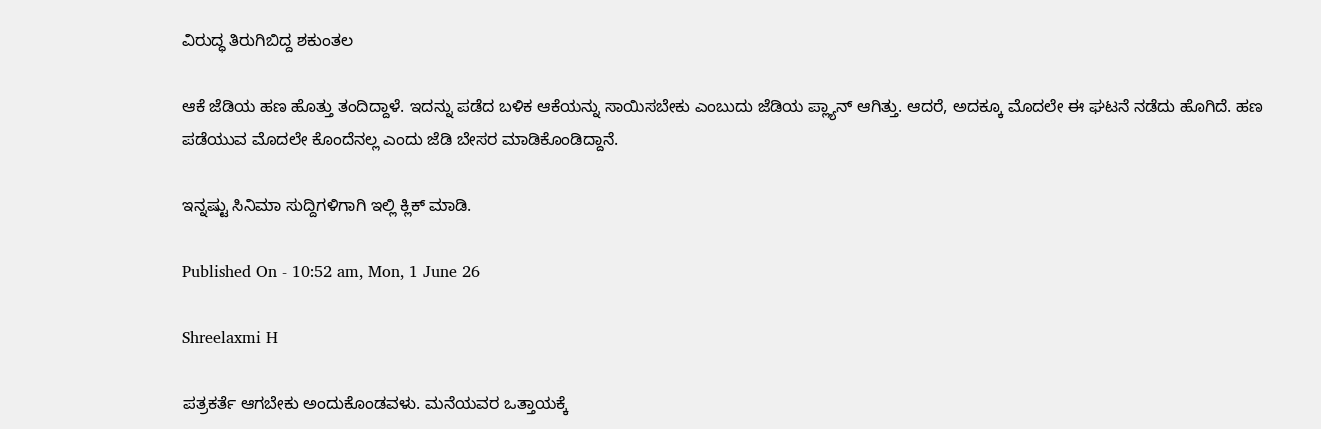ವಿರುದ್ಧ ತಿರುಗಿಬಿದ್ದ ಶಕುಂತಲ

ಆಕೆ ಜೆಡಿಯ ಹಣ ಹೊತ್ತು ತಂದಿದ್ದಾಳೆ. ಇದನ್ನು ಪಡೆದ ಬಳಿಕ ಆಕೆಯನ್ನು ಸಾಯಿಸಬೇಕು ಎಂಬುದು ಜೆಡಿಯ ಪ್ಲ್ಯಾನ್ ಆಗಿತ್ತು. ಆದರೆ, ಅದಕ್ಕೂ ಮೊದಲೇ ಈ ಘಟನೆ ನಡೆದು ಹೊಗಿದೆ. ಹಣ ಪಡೆಯುವ ಮೊದಲೇ ಕೊಂದೆನಲ್ಲ ಎಂದು ಜೆಡಿ ಬೇಸರ ಮಾಡಿಕೊಂಡಿದ್ದಾನೆ.

ಇನ್ನಷ್ಟು ಸಿನಿಮಾ ಸುದ್ದಿಗಳಿಗಾಗಿ ಇಲ್ಲಿ ಕ್ಲಿಕ್ ಮಾಡಿ.

Published On - 10:52 am, Mon, 1 June 26

Shreelaxmi H

ಪತ್ರಕರ್ತೆ ಆಗಬೇಕು ಅಂದುಕೊಂಡವಳು. ಮನೆಯವರ ಒತ್ತಾಯಕ್ಕೆ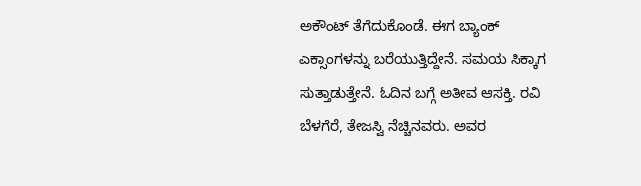ಅಕೌಂಟ್ ತೆಗೆದುಕೊಂಡೆ. ಈಗ ಬ್ಯಾಂಕ್ ಎಕ್ಸಾಂಗಳನ್ನು ಬರೆಯುತ್ತಿದ್ದೇನೆ. ಸಮಯ ಸಿಕ್ಕಾಗ ಸುತ್ತಾಡುತ್ತೇನೆ. ಓದಿನ ಬಗ್ಗೆ ಅತೀವ ಆಸಕ್ತಿ. ರವಿ ಬೆಳಗೆರೆ, ತೇಜಸ್ವಿ ನೆಚ್ಚಿನವರು. ಅವರ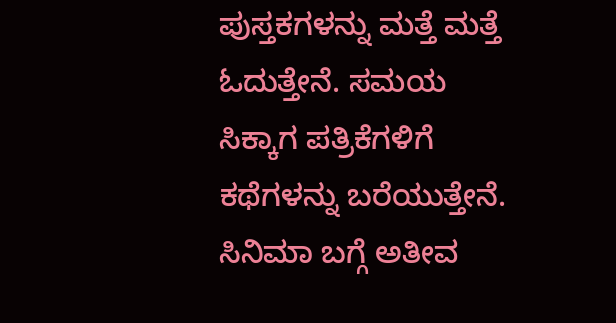ಪುಸ್ತಕಗಳನ್ನು ಮತ್ತೆ ಮತ್ತೆ ಓದುತ್ತೇನೆ. ಸಮಯ ಸಿಕ್ಕಾಗ ಪತ್ರಿಕೆಗಳಿಗೆ ಕಥೆಗಳನ್ನು ಬರೆಯುತ್ತೇನೆ. ಸಿನಿಮಾ ಬಗ್ಗೆ ಅತೀವ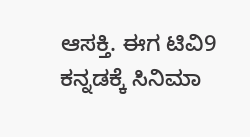ಆಸಕ್ತಿ. ಈಗ ಟಿವಿ9 ಕನ್ನಡಕ್ಕೆ ಸಿನಿಮಾ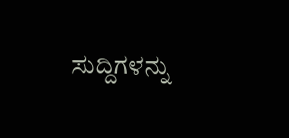ಸುದ್ದಿಗಳನ್ನು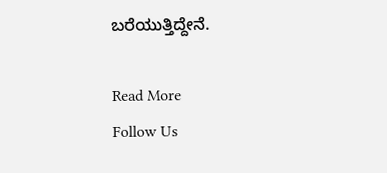ಬರೆಯುತ್ತಿದ್ದೇನೆ.

Read More
Follow Us